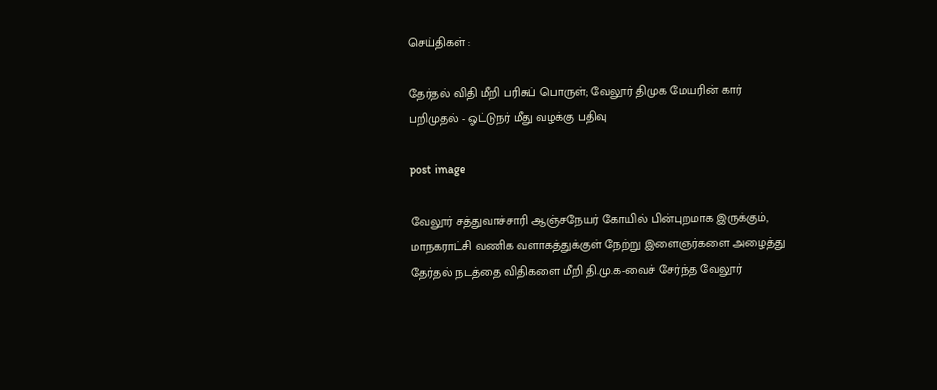செய்திகள் :

தேர்தல் விதி மீறி பரிசுப் பொருள்; வேலூர் திமுக மேயரின் கார் பறிமுதல் - ஓட்டுநர் மீது வழக்கு பதிவு

post image

வேலூர் சத்துவாச்சாரி ஆஞ்சநேயர் கோயில் பின்புறமாக இருக்கும், மாநகராட்சி வணிக வளாகத்துக்குள் நேற்று இளைஞர்களை அழைத்து தேர்தல் நடத்தை விதிகளை மீறி தி.மு.க-வைச் சேர்ந்த வேலூர்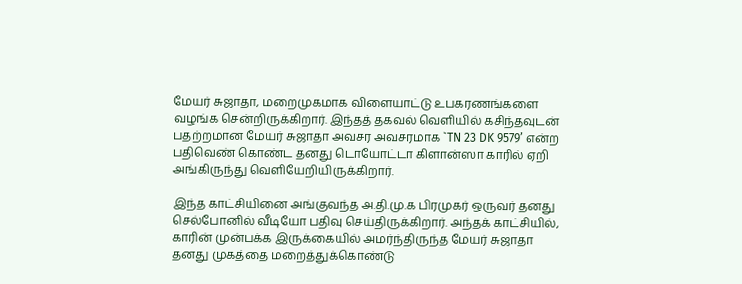மேயர் சுஜாதா, மறைமுகமாக விளையாட்டு உபகரணங்களை வழங்க சென்றிருக்கிறார். இந்தத் தகவல் வெளியில் கசிந்தவுடன் பதற்றமான மேயர் சுஜாதா அவசர அவசரமாக `TN 23 DK 9579’ என்ற பதிவெண் கொண்ட தனது டொயோட்டா கிளான்ஸா காரில் ஏறி அங்கிருந்து வெளியேறியிருக்கிறார்.

இந்த காட்சியினை அங்குவந்த அ.தி.மு.க பிரமுகர் ஒருவர் தனது செல்போனில் வீடியோ பதிவு செய்திருக்கிறார். அந்தக் காட்சியில், காரின் முன்பக்க இருக்கையில் அமர்ந்திருந்த மேயர் சுஜாதா தனது முகத்தை மறைத்துக்கொண்டு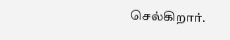செல்கிறார்.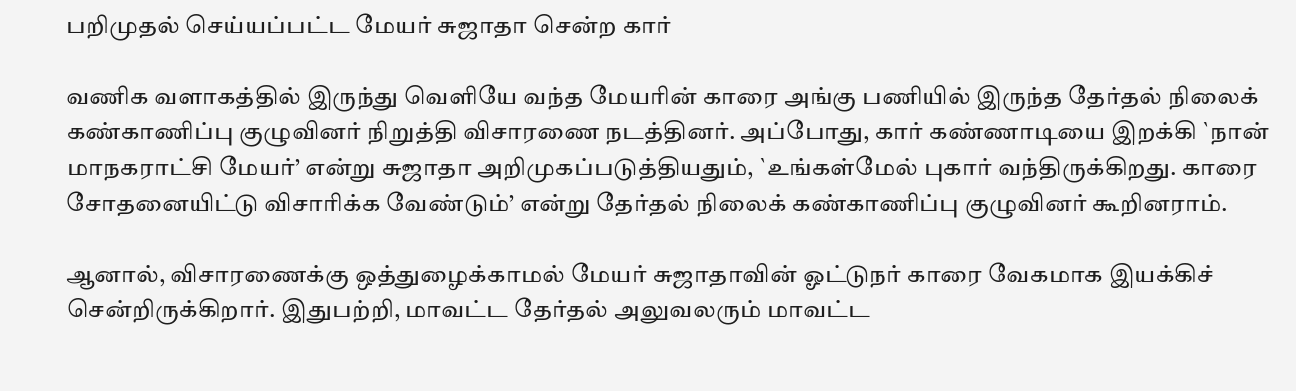பறிமுதல் செய்யப்பட்ட மேயர் சுஜாதா சென்ற கார்

வணிக வளாகத்தில் இருந்து வெளியே வந்த மேயரின் காரை அங்கு பணியில் இருந்த தேர்தல் நிலைக் கண்காணிப்பு குழுவினர் நிறுத்தி விசாரணை நடத்தினர். அப்போது, கார் கண்ணாடியை இறக்கி `நான் மாநகராட்சி மேயர்’ என்று சுஜாதா அறிமுகப்படுத்தியதும், `உங்கள்மேல் புகார் வந்திருக்கிறது. காரை சோதனையிட்டு விசாரிக்க வேண்டும்’ என்று தேர்தல் நிலைக் கண்காணிப்பு குழுவினர் கூறினராம்.

ஆனால், விசாரணைக்கு ஒத்துழைக்காமல் மேயர் சுஜாதாவின் ஓட்டுநர் காரை வேகமாக இயக்கிச் சென்றிருக்கிறார். இதுபற்றி, மாவட்ட தேர்தல் அலுவலரும் மாவட்ட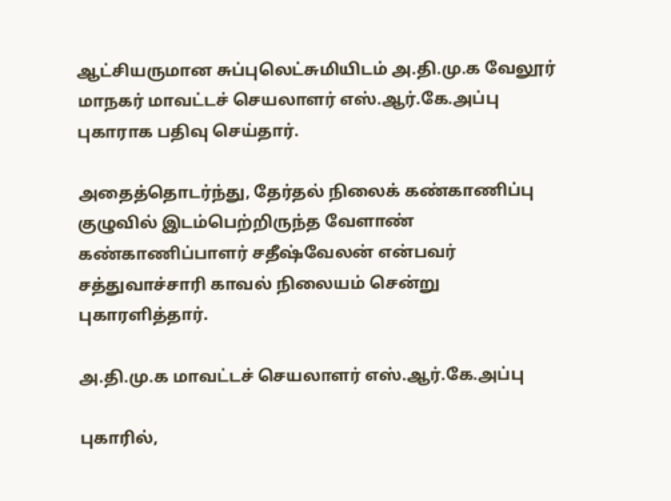ஆட்சியருமான சுப்புலெட்சுமியிடம் அ.தி.மு.க வேலூர் மாநகர் மாவட்டச் செயலாளர் எஸ்.ஆர்.கே.அப்பு புகாராக பதிவு செய்தார்.

அதைத்தொடர்ந்து, தேர்தல் நிலைக் கண்காணிப்பு குழுவில் இடம்பெற்றிருந்த வேளாண் கண்காணிப்பாளர் சதீஷ்வேலன் என்பவர் சத்துவாச்சாரி காவல் நிலையம் சென்று புகாரளித்தார்.

அ.தி.மு.க மாவட்டச் செயலாளர் எஸ்.ஆர்.கே.அப்பு

புகாரில்,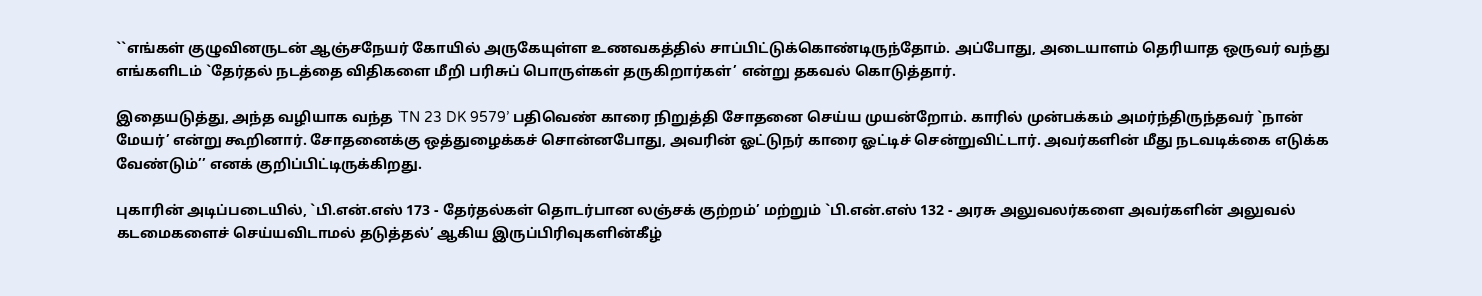``எங்கள் குழுவினருடன் ஆஞ்சநேயர் கோயில் அருகேயுள்ள உணவகத்தில் சாப்பிட்டுக்கொண்டிருந்தோம். அப்போது, அடையாளம் தெரியாத ஒருவர் வந்து எங்களிடம் `தேர்தல் நடத்தை விதிகளை மீறி பரிசுப் பொருள்கள் தருகிறார்கள்’ என்று தகவல் கொடுத்தார்.

இதையடுத்து, அந்த வழியாக வந்த `TN 23 DK 9579’ பதிவெண் காரை நிறுத்தி சோதனை செய்ய முயன்றோம். காரில் முன்பக்கம் அமர்ந்திருந்தவர் `நான் மேயர்’ என்று கூறினார். சோதனைக்கு ஒத்துழைக்கச் சொன்னபோது, அவரின் ஓட்டுநர் காரை ஓட்டிச் சென்றுவிட்டார். அவர்களின் மீது நடவடிக்கை எடுக்க வேண்டும்’’ எனக் குறிப்பிட்டிருக்கிறது.

புகாரின் அடிப்படையில், `பி.என்.எஸ் 173 - தேர்தல்கள் தொடர்பான லஞ்சக் குற்றம்’ மற்றும் `பி.என்.எஸ் 132 - அரசு அலுவலர்களை அவர்களின் அலுவல் கடமைகளைச் செய்யவிடாமல் தடுத்தல்’ ஆகிய இருப்பிரிவுகளின்கீழ்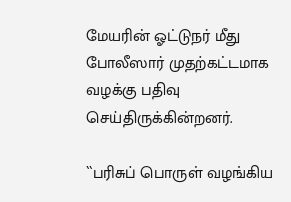மேயரின் ஓட்டுநர் மீது போலீஸார் முதற்கட்டமாக வழக்கு பதிவு செய்திருக்கின்றனர்.

``பரிசுப் பொருள் வழங்கிய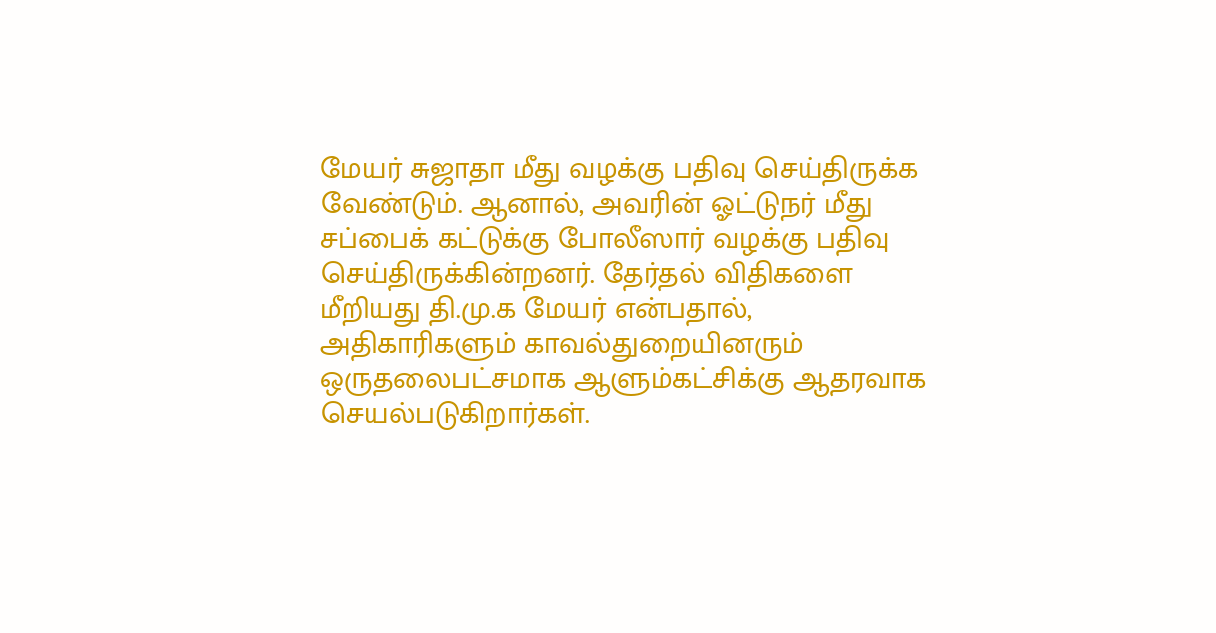மேயர் சுஜாதா மீது வழக்கு பதிவு செய்திருக்க வேண்டும். ஆனால், அவரின் ஓட்டுநர் மீது சப்பைக் கட்டுக்கு போலீஸார் வழக்கு பதிவு செய்திருக்கின்றனர். தேர்தல் விதிகளை மீறியது தி.மு.க மேயர் என்பதால், அதிகாரிகளும் காவல்துறையினரும் ஒருதலைபட்சமாக ஆளும்கட்சிக்கு ஆதரவாக செயல்படுகிறார்கள்.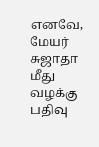எனவே, மேயர் சுஜாதா மீது வழக்கு பதிவு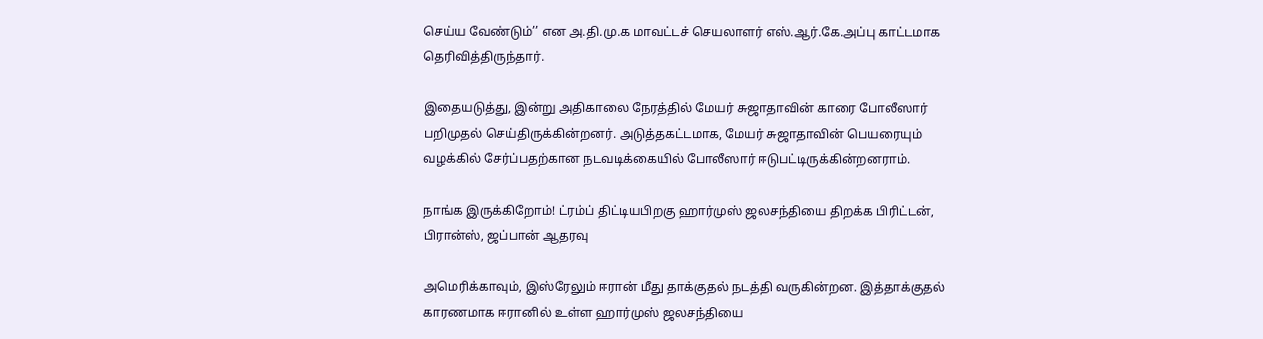செய்ய வேண்டும்’’ என அ.தி.மு.க மாவட்டச் செயலாளர் எஸ்.ஆர்.கே.அப்பு காட்டமாக தெரிவித்திருந்தார்.

இதையடுத்து, இன்று அதிகாலை நேரத்தில் மேயர் சுஜாதாவின் காரை போலீஸார் பறிமுதல் செய்திருக்கின்றனர். அடுத்தகட்டமாக, மேயர் சுஜாதாவின் பெயரையும் வழக்கில் சேர்ப்பதற்கான நடவடிக்கையில் போலீஸார் ஈடுபட்டிருக்கின்றனராம்.

நாங்க இருக்கிறோம்! ட்ரம்ப் திட்டியபிறகு ஹார்முஸ் ஜலசந்தியை திறக்க பிரிட்டன், பிரான்ஸ், ஜப்பான் ஆதரவு

அமெரிக்காவும், இஸ்ரேலும் ஈரான் மீது தாக்குதல் நடத்தி வருகின்றன. இத்தாக்குதல் காரணமாக ஈரானில் உள்ள ஹார்முஸ் ஜலசந்தியை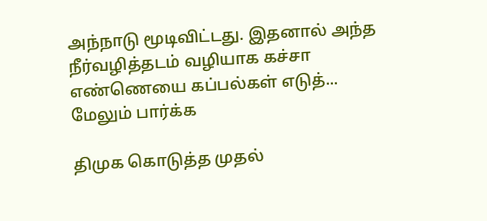அந்நாடு மூடிவிட்டது. இதனால் அந்த நீர்வழித்தடம் வழியாக கச்சா எண்ணெயை கப்பல்கள் எடுத்... மேலும் பார்க்க

திமுக கொடுத்த முதல்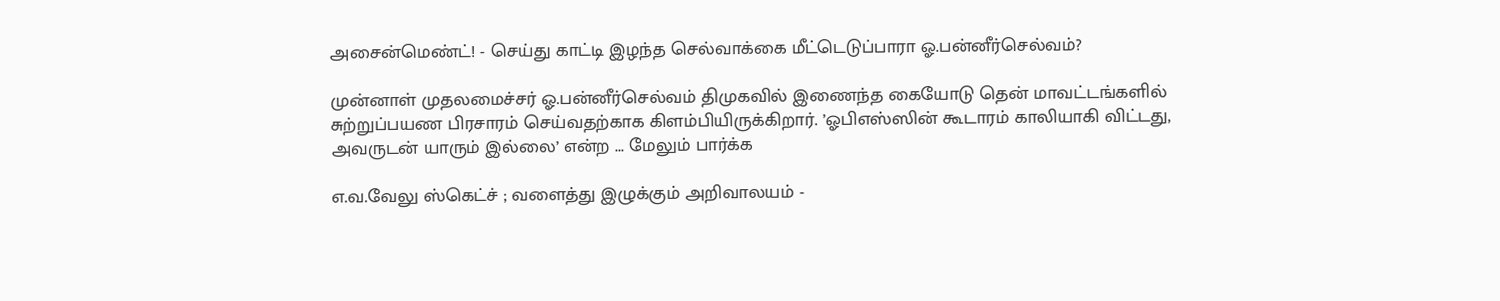அசைன்மெண்ட்! - செய்து காட்டி இழந்த செல்வாக்கை மீட்டெடுப்பாரா ஓ.பன்னீர்செல்வம்?

முன்னாள் முதலமைச்சர் ஓ.பன்னீர்செல்வம் திமுகவில் இணைந்த கையோடு தென் மாவட்டங்களில் சுற்றுப்பயண பிரசாரம் செய்வதற்காக கிளம்பியிருக்கிறார். ’ஓபிஎஸ்ஸின் கூடாரம் காலியாகி விட்டது, அவருடன் யாரும் இல்லை’ என்ற ... மேலும் பார்க்க

எ.வ.வேலு ஸ்கெட்ச் ; வளைத்து இழுக்கும் அறிவாலயம் -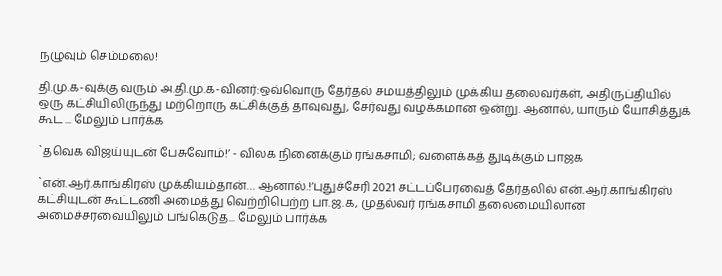நழுவும் செம்மலை!

தி.மு.க-வுக்கு வரும் அ.தி.மு.க-வினர்:ஒவ்வொரு தேர்தல் சமயத்திலும் முக்கிய தலைவர்கள், அதிருப்தியில் ஒரு கட்சியிலிருந்து மற்றொரு கட்சிக்குத் தாவுவது, சேர்வது வழக்கமான ஒன்று. ஆனால், யாரும் யோசித்துக் கூட ... மேலும் பார்க்க

`தவெக விஜய்யுடன் பேசுவோம்!’ - விலக நினைக்கும் ரங்கசாமி; வளைக்கத் துடிக்கும் பாஜக

`என்.ஆர்.காங்கிரஸ் முக்கியம்தான்… ஆனால்.!’புதுச்சேரி 2021 சட்டப்பேரவைத் தேர்தலில் என்.ஆர்.காங்கிரஸ் கட்சியுடன் கூட்டணி அமைத்து வெற்றிபெற்ற பா.ஜ.க, முதல்வர் ரங்கசாமி தலைமையிலான அமைச்சரவையிலும் பங்கெடுத... மேலும் பார்க்க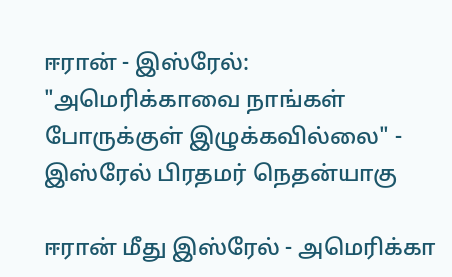ஈரான் - இஸ்ரேல்: "அமெரிக்காவை நாங்கள் போருக்குள் இழுக்கவில்லை" - இஸ்ரேல் பிரதமர் நெதன்யாகு

ஈரான் மீது இஸ்ரேல் - அமெரிக்கா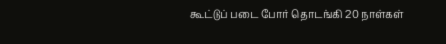கூட்டுப் படை போர் தொடங்கி 20 நாள்கள்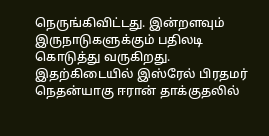நெருங்கிவிட்டது. இன்றளவும் இருநாடுகளுக்கும் பதிலடி கொடுத்து வருகிறது. இதற்கிடையில் இஸ்ரேல் பிரதமர் நெதன்யாகு ஈரான் தாக்குதலில்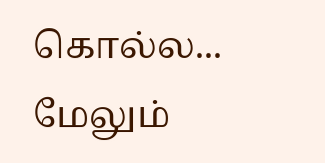கொல்ல... மேலும்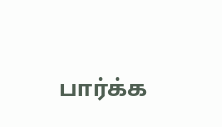பார்க்க